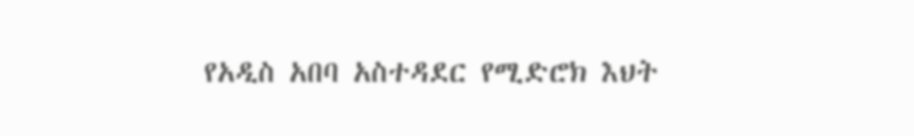የአዲስ አበባ አስተዳደር የሚድሮክ እህት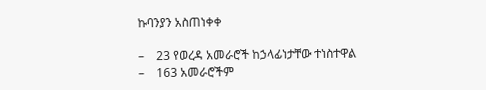ኩባንያን አስጠነቀቀ

–    23 የወረዳ አመራሮች ከኃላፊነታቸው ተነስተዋል
–    163 አመራሮችም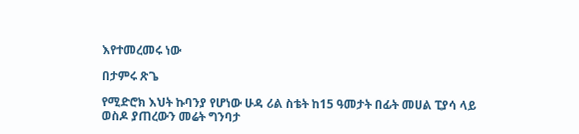እየተመረመሩ ነው

በታምሩ ጽጌ

የሚድሮክ እህት ኩባንያ የሆነው ሁዳ ሪል ስቴት ከ15 ዓመታት በፊት መሀል ፒያሳ ላይ ወስዶ ያጠረውን መሬት ግንባታ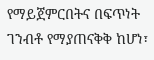የማይጀምርበትና በፍጥነት ገንብቶ የማያጠናቅቅ ከሆነ፣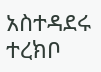አስተዳደሩ ተረክቦ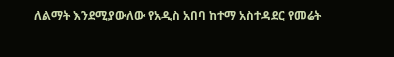ለልማት እንደሚያውለው የአዲስ አበባ ከተማ አስተዳደር የመሬት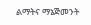ልማትና ማኔጅመንት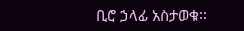ቢሮ ኃላፊ አስታወቁ፡፡